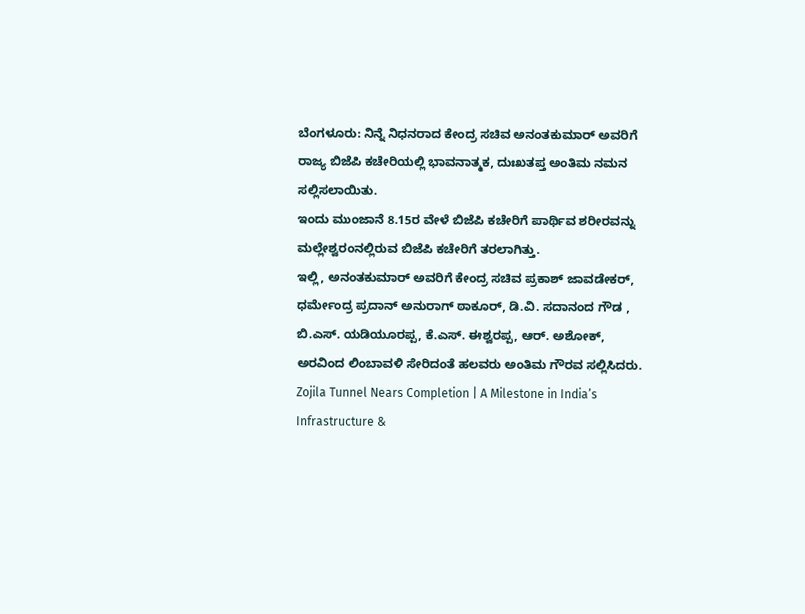ಬೆಂಗಳೂರು: ನಿನ್ನೆ ನಿಧನರಾದ ಕೇಂದ್ರ ಸಚಿವ ಅನಂತಕುಮಾರ್ ಅವರಿಗೆ ರಾಜ್ಯ ಬಿಜೆಪಿ ಕಚೇರಿಯಲ್ಲಿ ಭಾವನಾತ್ಮಕ, ದುಃಖತಪ್ತ ಅಂತಿಮ ನಮನ ಸಲ್ಲಿಸಲಾಯಿತು.
ಇಂದು ಮುಂಜಾನೆ 8.15ರ ವೇಳೆ ಬಿಜೆಪಿ ಕಚೇರಿಗೆ ಪಾರ್ಥಿವ ಶರೀರವನ್ನು ಮಲ್ಲೇಶ್ವರಂನಲ್ಲಿರುವ ಬಿಜೆಪಿ ಕಚೇರಿಗೆ ತರಲಾಗಿತ್ತು.
ಇಲ್ಲಿ, ಅನಂತಕುಮಾರ್ ಅವರಿಗೆ ಕೇಂದ್ರ ಸಚಿವ ಪ್ರಕಾಶ್ ಜಾವಡೇಕರ್, ಧರ್ಮೇಂದ್ರ ಪ್ರದಾನ್ ಅನುರಾಗ್ ಠಾಕೂರ್, ಡಿ.ವಿ. ಸದಾನಂದ ಗೌಡ , ಬಿ.ಎಸ್. ಯಡಿಯೂರಪ್ಪ, ಕೆ.ಎಸ್. ಈಶ್ವರಪ್ಪ, ಆರ್. ಅಶೋಕ್, ಅರವಿಂದ ಲಿಂಬಾವಳಿ ಸೇರಿದಂತೆ ಹಲವರು ಅಂತಿಮ ಗೌರವ ಸಲ್ಲಿಸಿದರು.
Zojila Tunnel Nears Completion | A Milestone in India’s Infrastructure &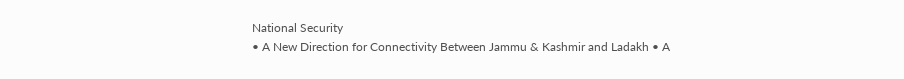National Security
• A New Direction for Connectivity Between Jammu & Kashmir and Ladakh • A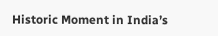Historic Moment in India’s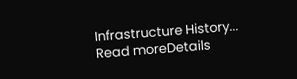Infrastructure History...
Read moreDetails